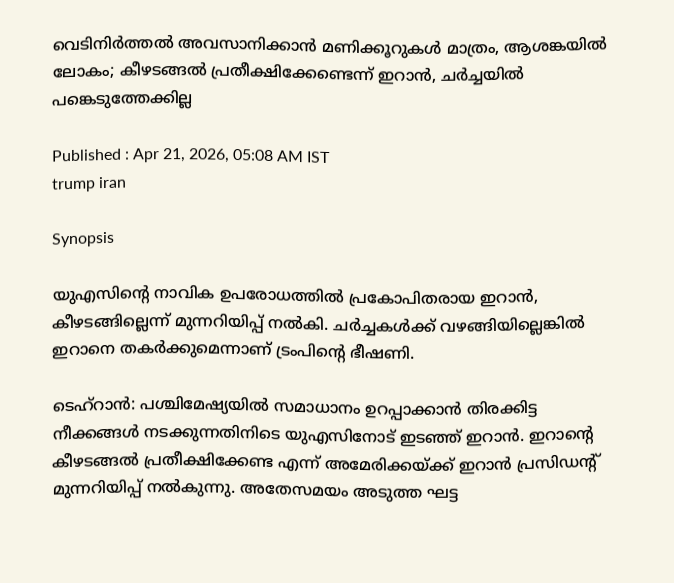വെടിനിർത്തൽ അവസാനിക്കാൻ മണിക്കൂറുകൾ മാത്രം, ആശങ്കയിൽ ലോകം; കീഴടങ്ങൽ പ്രതീക്ഷിക്കേണ്ടെന്ന് ഇറാൻ, ചർച്ചയിൽ പങ്കെടുത്തേക്കില്ല

Published : Apr 21, 2026, 05:08 AM IST
trump iran

Synopsis

യുഎസിന്റെ നാവിക ഉപരോധത്തിൽ പ്രകോപിതരായ ഇറാൻ, കീഴടങ്ങില്ലെന്ന് മുന്നറിയിപ്പ് നൽകി. ചർച്ചകൾക്ക് വഴങ്ങിയില്ലെങ്കിൽ ഇറാനെ തകർക്കുമെന്നാണ് ട്രംപിന്‍റെ ഭീഷണി.

ടെഹ്റാൻ: പശ്ചിമേഷ്യയിൽ സമാധാനം ഉറപ്പാക്കാൻ തിരക്കിട്ട നീക്കങ്ങൾ നടക്കുന്നതിനിടെ യുഎസിനോട് ഇടഞ്ഞ് ഇറാൻ. ഇറാന്റെ കീഴടങ്ങൽ പ്രതീക്ഷിക്കേണ്ട എന്ന് അമേരിക്കയ്ക്ക് ഇറാൻ പ്രസിഡന്റ് മുന്നറിയിപ്പ് നൽകുന്നു. അതേസമയം അടുത്ത ഘട്ട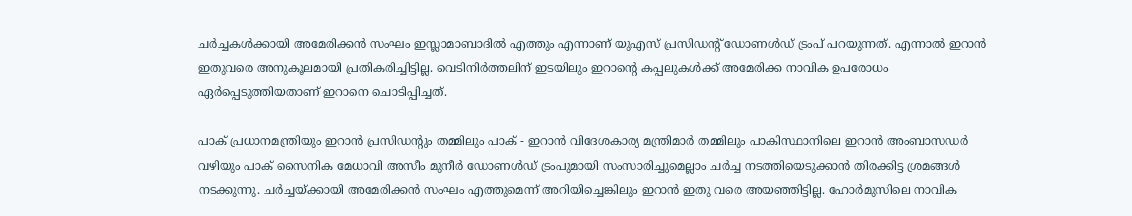ചർച്ചകൾക്കായി അമേരിക്കൻ സംഘം ഇസ്ലാമാബാദിൽ എത്തും എന്നാണ് യുഎസ് പ്രസിഡന്‍റ് ഡോണൾഡ് ട്രംപ് പറയുന്നത്. എന്നാൽ ഇറാൻ ഇതുവരെ അനുകൂലമായി പ്രതികരിച്ചിട്ടില്ല. വെടിനിർത്തലിന് ഇടയിലും ഇറാന്‍റെ കപ്പലുകൾക്ക് അമേരിക്ക നാവിക ഉപരോധം ഏർപ്പെടുത്തിയതാണ് ഇറാനെ ചൊടിപ്പിച്ചത്.

പാക് പ്രധാനമന്ത്രിയും ഇറാൻ പ്രസിഡന്‍റും തമ്മിലും പാക് - ഇറാൻ വിദേശകാര്യ മന്ത്രിമാർ തമ്മിലും പാകിസ്ഥാനിലെ ഇറാൻ അംബാസഡർ വഴിയും പാക് സൈനിക മേധാവി അസീം മുനീർ ഡോണൾഡ് ട്രംപുമായി സംസാരിച്ചുമെല്ലാം ചർച്ച നടത്തിയെടുക്കാൻ തിരക്കിട്ട ശ്രമങ്ങൾ നടക്കുന്നു. ചർച്ചയ്ക്കായി അമേരിക്കൻ സംഘം എത്തുമെന്ന് അറിയിച്ചെങ്കിലും ഇറാൻ ഇതു വരെ അയഞ്ഞിട്ടില്ല. ഹോർമുസിലെ നാവിക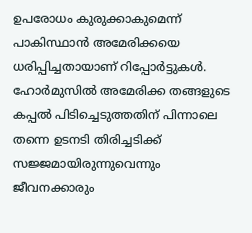ഉപരോധം കുരുക്കാകുമെന്ന് പാകിസ്ഥാൻ അമേരിക്കയെ ധരിപ്പിച്ചതായാണ് റിപ്പോർട്ടുകൾ. ഹോർമുസിൽ അമേരിക്ക തങ്ങളുടെ കപ്പൽ പിടിച്ചെടുത്തതിന് പിന്നാലെ തന്നെ ഉടനടി തിരിച്ചടിക്ക് സജ്ജമായിരുന്നുവെന്നും ജീവനക്കാരും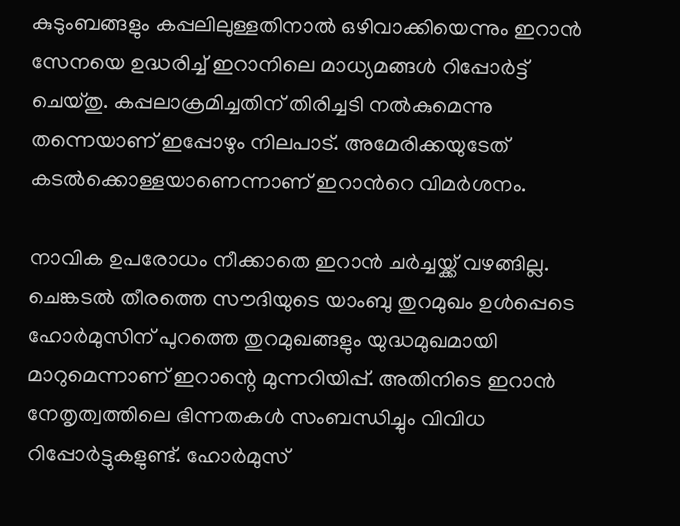കുടുംബങ്ങളും കപ്പലിലുള്ളതിനാൽ ഒഴിവാക്കിയെന്നും ഇറാൻ സേനയെ ഉദ്ധരിച്ച് ഇറാനിലെ മാധ്യമങ്ങൾ റിപ്പോർട്ട് ചെയ്തു. കപ്പലാക്രമിച്ചതിന് തിരിച്ചടി നൽകുമെന്നു തന്നെയാണ് ഇപ്പോഴും നിലപാട്. അമേരിക്കയുടേത് കടൽക്കൊള്ളയാണെന്നാണ് ഇറാന്‍റെ വിമർശനം.

നാവിക ഉപരോധം നീക്കാതെ ഇറാൻ ചർച്ചയ്ക്ക് വഴങ്ങില്ല. ചെങ്കടൽ തീരത്തെ സൗദിയുടെ യാംബു തുറമുഖം ഉൾപ്പെടെ ഹോർമുസിന് പുറത്തെ തുറമുഖങ്ങളും യുദ്ധമുഖമായി മാറുമെന്നാണ് ഇറാന്റെ മുന്നറിയിപ്പ്. അതിനിടെ ഇറാൻ നേതൃത്വത്തിലെ ഭിന്നതകൾ സംബന്ധിച്ചും വിവിധ റിപ്പോർട്ടുകളുണ്ട്. ഹോർമുസ്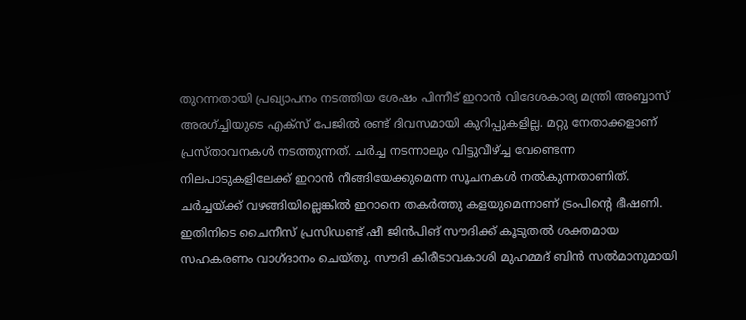തുറന്നതായി പ്രഖ്യാപനം നടത്തിയ ശേഷം പിന്നീട് ഇറാൻ വിദേശകാര്യ മന്ത്രി അബ്ബാസ് അരഗ്ച്ചിയുടെ എക്സ് പേജിൽ രണ്ട് ദിവസമായി കുറിപ്പുകളില്ല. മറ്റു നേതാക്കളാണ് പ്രസ്താവനകൾ നടത്തുന്നത്. ചർച്ച നടന്നാലും വിട്ടുവീഴ്ച്ച വേണ്ടെന്ന നിലപാടുകളിലേക്ക് ഇറാൻ നീങ്ങിയേക്കുമെന്ന സൂചനകൾ നൽകുന്നതാണിത്. ചർച്ചയ്ക്ക് വഴങ്ങിയില്ലെങ്കിൽ ഇറാനെ തകർത്തു കളയുമെന്നാണ് ട്രംപിന്‍റെ ഭീഷണി. ഇതിനിടെ ചൈനീസ് പ്രസിഡണ്ട് ഷീ ജിൻപിങ് സൗദിക്ക് കൂടുതൽ ശക്തമായ സഹകരണം വാഗ്ദാനം ചെയ്തു. സൗദി കിരീടാവകാശി മുഹമ്മദ് ബിൻ സൽമാനുമായി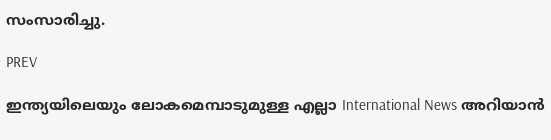സംസാരിച്ചു.

PREV

ഇന്ത്യയിലെയും ലോകമെമ്പാടുമുള്ള എല്ലാ International News അറിയാൻ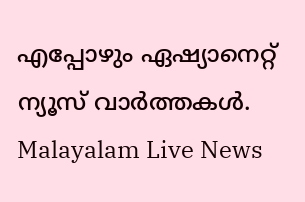എപ്പോഴും ഏഷ്യാനെറ്റ് ന്യൂസ് വാർത്തകൾ. Malayalam Live News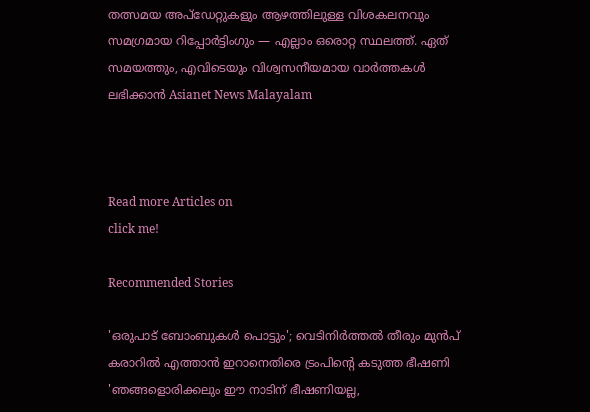തത്സമയ അപ്‌ഡേറ്റുകളും ആഴത്തിലുള്ള വിശകലനവും സമഗ്രമായ റിപ്പോർട്ടിംഗും — എല്ലാം ഒരൊറ്റ സ്ഥലത്ത്. ഏത് സമയത്തും, എവിടെയും വിശ്വസനീയമായ വാർത്തകൾ ലഭിക്കാൻ Asianet News Malayalam



Read more Articles on
click me!

Recommended Stories

'ഒരുപാട് ബോംബുകൾ പൊട്ടും'; വെടിനിർത്തൽ തീരും മുൻപ് കരാറിൽ എത്താൻ ഇറാനെതിരെ ട്രംപിന്‍റെ കടുത്ത ഭീഷണി
'ഞങ്ങളൊരിക്കലും ഈ നാടിന് ഭീഷണിയല്ല,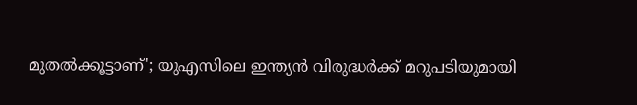മുതൽക്കൂട്ടാണ്'; യുഎസിലെ ഇന്ത്യൻ വിരുദ്ധർക്ക് മറുപടിയുമായി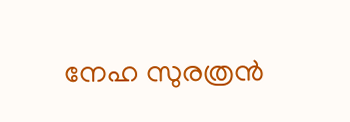നേഹ സുരത്രൻ